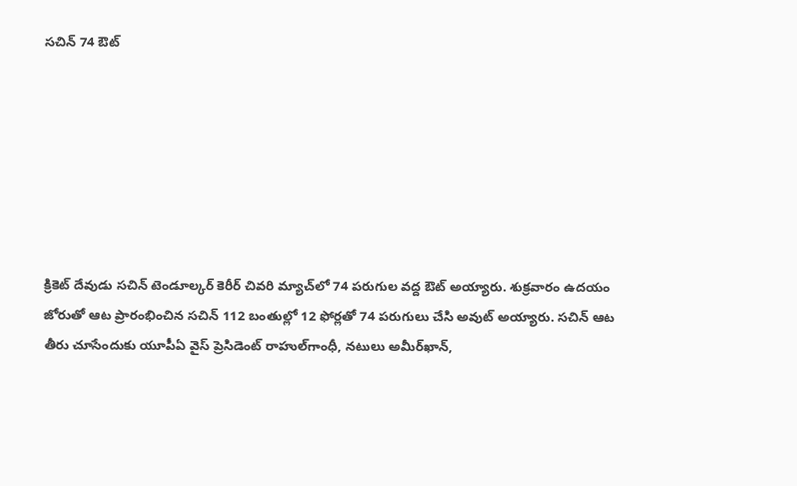సచిన్ 74 ఔట్







క్రికెట్ దేవుడు సచిన్ టెండూల్కర్ కెరీర్ చివరి మ్యాచ్‌లో 74 పరుగుల వద్ద ఔట్ అయ్యారు. శుక్రవారం ఉదయం జోరుతో ఆట ప్రారంభించిన సచిన్ 112 బంతుల్లో 12 ఫోర్లతో 74 పరుగులు చేసి అవుట్ అయ్యారు. సచిన్ ఆట తీరు చూసేందుకు యూపీఏ వైస్ ప్రెసిడెంట్ రాహుల్‌గాంధీ, నటులు అమీర్‌ఖాన్,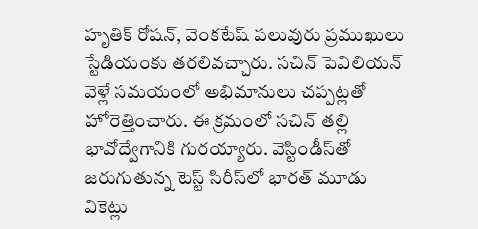హృతిక్ రోషన్, వెంకటేష్ పలువురు ప్రముఖులు స్టేడియంకు తరలివచ్చారు. సచిన్ పెవిలియన్ వెళ్లే సమయంలో అభిమానులు చప్పట్లతో హోరెత్తించారు. ఈ క్రమంలో సచిన్ తల్లి భావోద్వేగానికి గురయ్యారు. వెస్టిండీస్‌తో జరుగుతున్న టెస్ట్ సిరీస్‌లో భారత్ మూడు వికెట్లు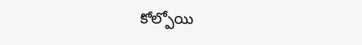కోల్పోయి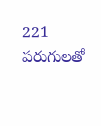221 పరుగులతో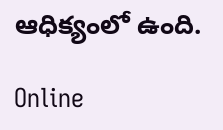ఆధిక్యంలో ఉంది.

Online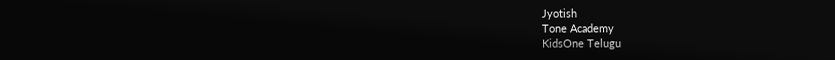Jyotish
Tone Academy
KidsOne Telugu